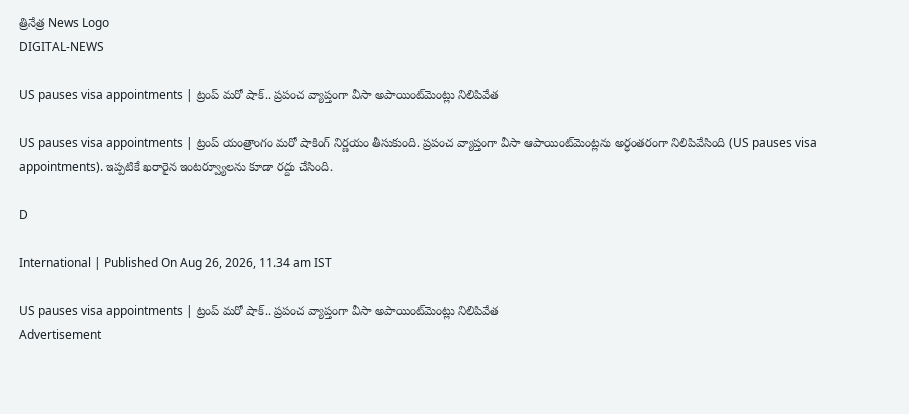త్రినేత్ర News Logo
DIGITAL-NEWS

US pauses visa appointments | ట్రంప్ మ‌రో షాక్‌.. ప్ర‌పంచ వ్యాప్తంగా వీసా అపాయింట్‌మెంట్లు నిలిపివేత‌

US pauses visa appointments | ట్రంప్ యంత్రాంగం మ‌రో షాకింగ్ నిర్ణ‌యం తీసుకుంది. ప్ర‌పంచ వ్యాప్తంగా వీసా ఆపాయింట్‌మెంట్ల‌ను అర్ధంత‌రంగా నిలిపివేసింది (US pauses visa appointments). ఇప్పటికే ఖరారైన ఇంటర్వ్యూలను కూడా ర‌ద్దు చేసింది.

D

International | Published On Aug 26, 2026, 11.34 am IST

US pauses visa appointments | ట్రంప్ మ‌రో షాక్‌.. ప్ర‌పంచ వ్యాప్తంగా వీసా అపాయింట్‌మెంట్లు నిలిపివేత‌
Advertisement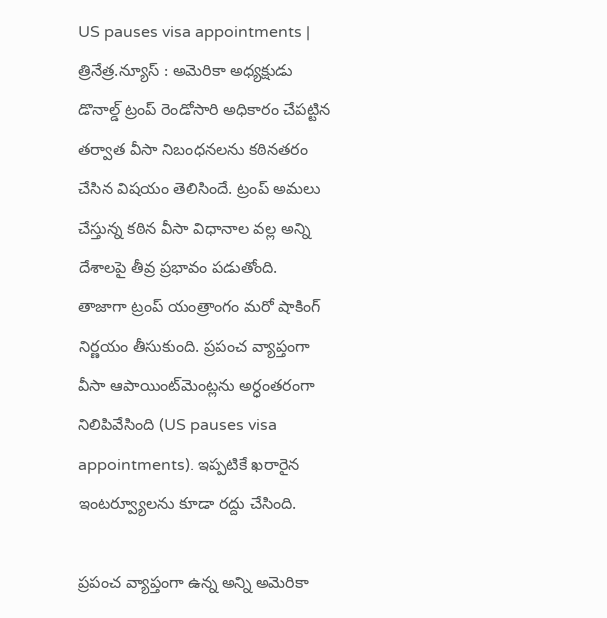US pauses visa appointments | త్రినేత్ర‌.న్యూస్ : అమెరికా అధ్య‌క్షుడు డొనాల్డ్ ట్రంప్ రెండోసారి అధికారం చేప‌ట్టిన త‌ర్వాత వీసా నిబంధ‌న‌ల‌ను క‌ఠిన‌త‌రం చేసిన విష‌యం తెలిసిందే. ట్రంప్ అమ‌లు చేస్తున్న క‌ఠిన వీసా విధానాల వ‌ల్ల అన్ని దేశాల‌పై తీవ్ర‌ ప్రభావం ప‌డుతోంది. తాజాగా ట్రంప్ యంత్రాంగం మ‌రో షాకింగ్ నిర్ణ‌యం తీసుకుంది. ప్ర‌పంచ వ్యాప్తంగా వీసా ఆపాయింట్‌మెంట్ల‌ను అర్ధంత‌రంగా నిలిపివేసింది (US pauses visa appointments). ఇప్పటికే ఖరారైన ఇంటర్వ్యూలను కూడా ర‌ద్దు చేసింది.

ప్ర‌పంచ వ్యాప్తంగా ఉన్న అన్ని అమెరికా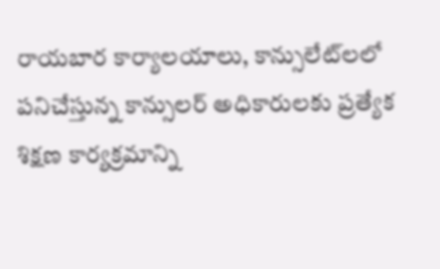రాయ‌బార కార్యాల‌యాలు, కాన్సులేట్‌ల‌లో పనిచేస్తున్న కాన్సులర్‌ అధికారులకు ప్రత్యేక శిక్షణ కార్య‌క్ర‌మాన్ని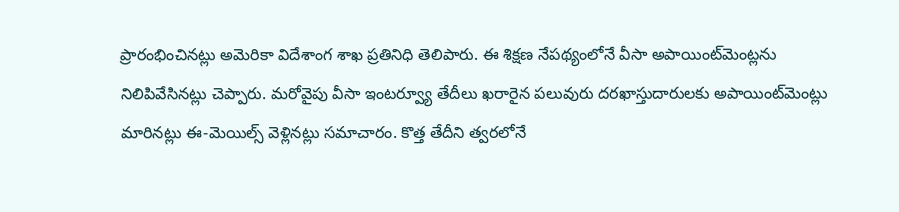ప్రారంభించిన‌ట్లు అమెరికా విదేశాంగ శాఖ ప్ర‌తినిధి తెలిపారు. ఈ శిక్ష‌ణ నేప‌థ్యంలోనే వీసా అపాయింట్‌మెంట్ల‌ను నిలిపివేసిన‌ట్లు చెప్పారు. మ‌రోవైపు వీసా ఇంటర్వ్యూ తేదీలు ఖరారైన పలువురు దరఖాస్తుదారులకు అపాయింట్‌మెంట్లు మారినట్లు ఈ-మెయిల్స్‌ వెళ్లినట్లు స‌మాచారం. కొత్త తేదీని త్వ‌ర‌లోనే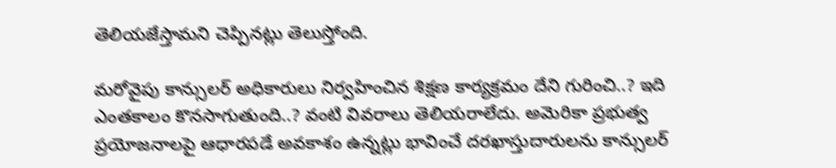తెలియ‌జేస్తామ‌ని చెప్పిన‌ట్లు తెలుస్తోంది.

మ‌రోవైపు కాన్సుల‌ర్ అధికారులు నిర్వ‌హించిన శిక్ష‌ణ కార్య‌క్ర‌మం దేని గురించి..? ఇది ఎంత‌కాలం కొన‌సాగుతుంది..? వంటి వివ‌రాలు తెలియ‌రాలేదు. అమెరికా ప్రభుత్వ ప్రయోజనాలపై ఆధారపడే అవకాశం ఉన్నట్లు భావించే దరఖాస్తుదారులను కాన్సుల‌ర్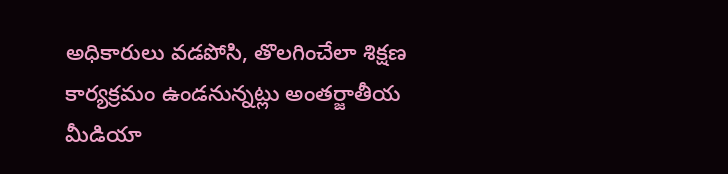అధికారులు వ‌డ‌పోసి, తొల‌గించేలా శిక్ష‌ణ కార్య‌క్ర‌మం ఉండ‌నున్న‌ట్లు అంత‌ర్జాతీయ మీడియా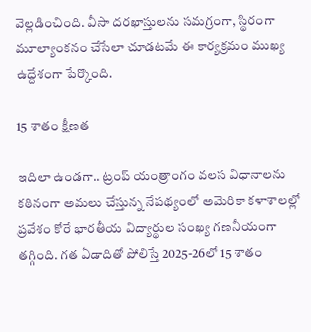వెల్ల‌డించింది. వీసా ద‌ర‌ఖాస్తుల‌ను స‌మ‌గ్రంగా, స్థిరంగా మూల్యాంక‌నం చేసేలా చూడ‌ట‌మే ఈ కార్య‌క్ర‌మం ముఖ్య ఉద్దేశంగా పేర్కొంది.

15 శాతం క్షీణ‌త‌

ఇదిలా ఉండ‌గా.. ట్రంప్ యంత్రాంగం వ‌ల‌స విధానాల‌ను క‌ఠినంగా అమ‌లు చేస్తున్న నేప‌థ్యంలో అమెరికా కళాశాలల్లో ప్రవేశం కోరే భారతీయ విద్యార్థుల సంఖ్య గ‌ణ‌నీయంగా త‌గ్గింది. గత ఏడాదితో పోలిస్తే 2025-26లో 15 శాతం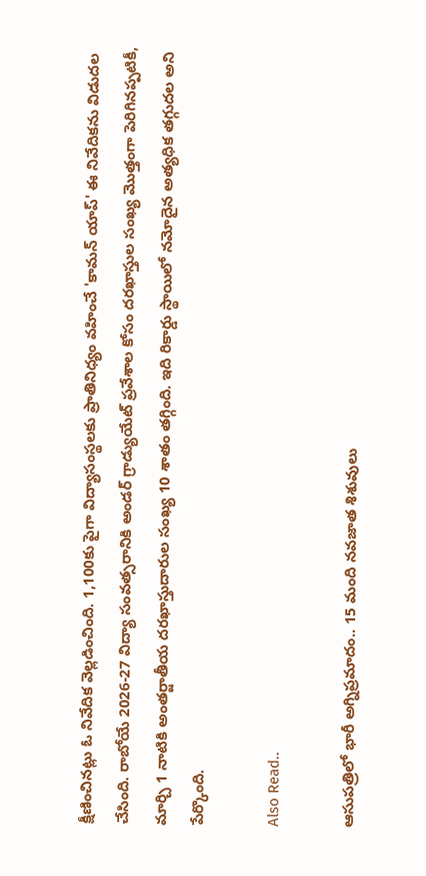క్షీణించిన‌ట్లు ఓ నివేదిక వెల్ల‌డించింది. 1,100కు పైగా విద్యాసంస్థలకు ప్రాతినిధ్యం వహించే 'కామన్ యాప్' ఈ నివేదికను విడుదల చేసింది. రాబోయే 2026-27 విద్యా సంవత్సరానికి అండర్ గ్రాడ్యుయేట్ ప్రవేశాల కోసం దరఖాస్తుల సంఖ్య మొత్తంగా పెరిగినప్పటికీ, మార్చి 1 నాటికి అంతర్జాతీయ దరఖాస్తుదారుల సంఖ్య 10 శాతం తగ్గింది. ఇది రికార్డు స్థాయిలో నమోదైన అత్యధిక తగ్గుదల అని పేర్కొంది.

Also Read..

ఆసుప‌త్రిలో భారీ అగ్నిప్ర‌మాదం.. 15 మంది న‌వ‌జాత శిశువులు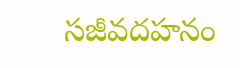స‌జీవ‌ద‌హ‌నం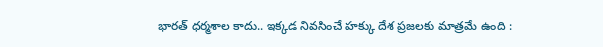భార‌త్ ధ‌ర్మ‌శాల కాదు.. ఇక్క‌డ నివ‌సించే హ‌క్కు దేశ ప్ర‌జ‌ల‌కు మాత్ర‌మే ఉంది :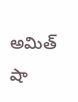అమిత్ షా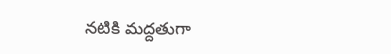న‌టికి మ‌ద్ద‌తుగా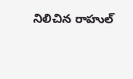నిలిచిన‌ రాహుల్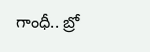గాంధీ.. బ్రో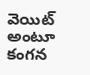వెయిట్ అంటూ కంగ‌న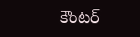కౌంట‌ర్‌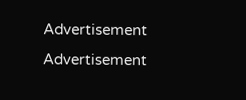Advertisement
Advertisement